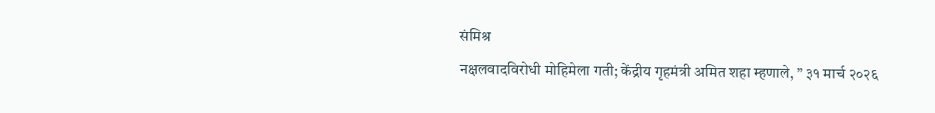संमिश्र
नक्षलवादविरोधी मोहिमेला गती; केंद्रीय गृहमंत्री अमित शहा म्हणाले, ” ३१ मार्च २०२६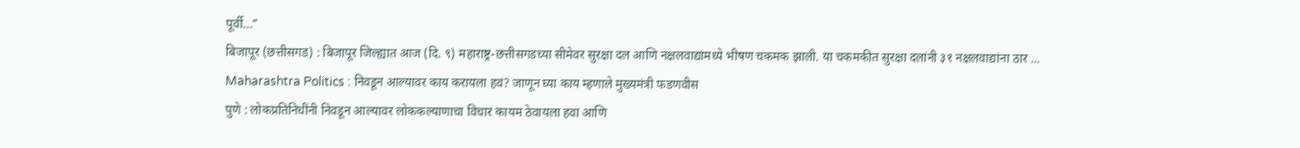पूर्वी…”
बिजापूर (छत्तीसगड) : बिजापूर जिल्ह्यात आज (दि. ९) महाराष्ट्र-छत्तीसगडच्या सीमेवर सुरक्षा दल आणि नक्षलवाद्यांमध्ये भीषण चकमक झाली. या चकमकीत सुरक्षा दलांनी ३१ नक्षलवाद्यांना ठार ...
Maharashtra Politics : निवडून आल्यावर काय करायला हवं? जाणून घ्या काय म्हणाले मुख्यमंत्री फडणवीस
पुणे : लोकप्रतिनिधींनी निवडून आल्यावर लोककल्याणाचा विचार कायम ठेवायला हवा आणि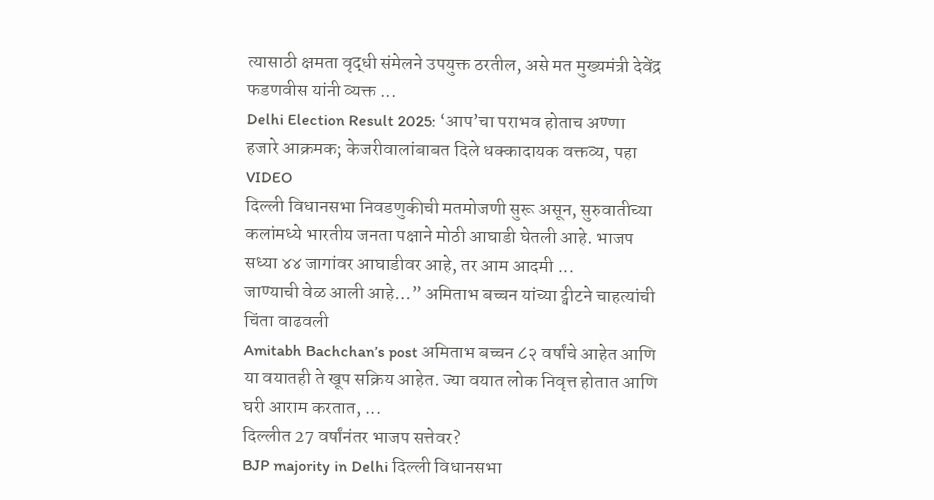त्यासाठी क्षमता वृद्धी संमेलने उपयुक्त ठरतील, असे मत मुख्यमंत्री देवेंद्र फडणवीस यांनी व्यक्त ...
Delhi Election Result 2025: ‘आप’चा पराभव होताच अण्णा हजारे आक्रमक; केजरीवालांबाबत दिले धक्कादायक वक्तव्य, पहा VIDEO
दिल्ली विधानसभा निवडणुकीची मतमोजणी सुरू असून, सुरुवातीच्या कलांमध्ये भारतीय जनता पक्षाने मोठी आघाडी घेतली आहे. भाजप सध्या ४४ जागांवर आघाडीवर आहे, तर आम आदमी ...
जाण्याची वेळ आली आहे…” अमिताभ बच्चन यांच्या ट्वीटने चाहत्यांची चिंता वाढवली
Amitabh Bachchan’s post अमिताभ बच्चन ८२ वर्षांचे आहेत आणि या वयातही ते खूप सक्रिय आहेत. ज्या वयात लोक निवृत्त होतात आणि घरी आराम करतात, ...
दिल्लीत 27 वर्षांनंतर भाजप सत्तेवर?
BJP majority in Delhi दिल्ली विधानसभा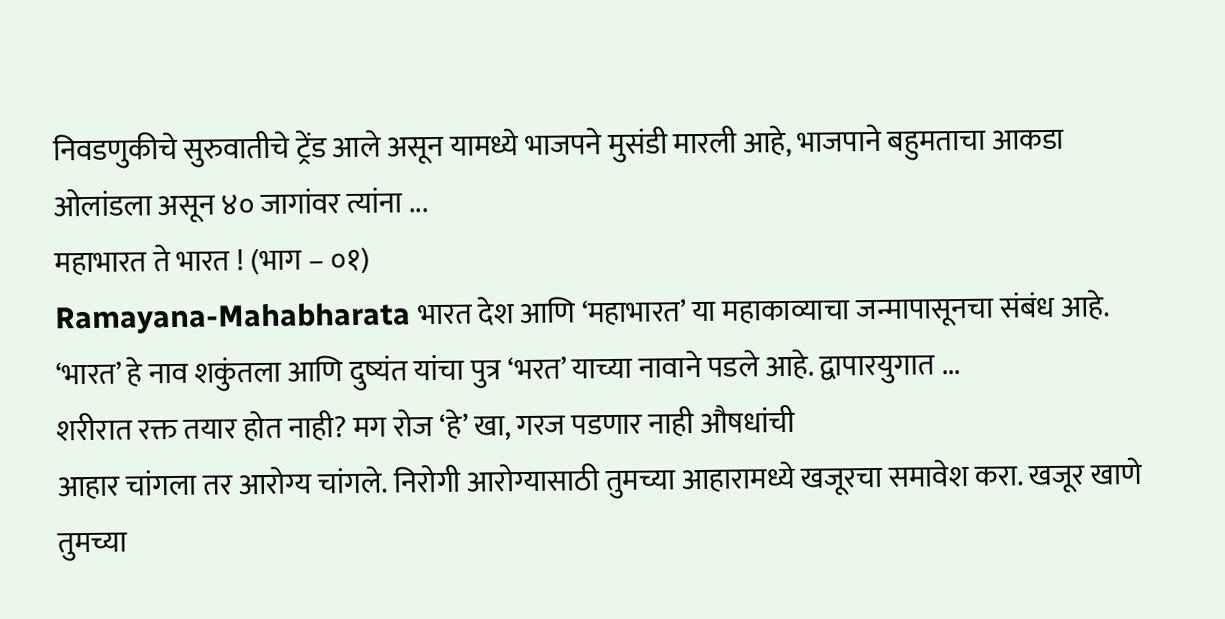निवडणुकीचे सुरुवातीचे ट्रेंड आले असून यामध्ये भाजपने मुसंडी मारली आहे, भाजपाने बहुमताचा आकडा ओलांडला असून ४० जागांवर त्यांना ...
महाभारत ते भारत ! (भाग – ०१)
Ramayana-Mahabharata भारत देश आणि ‘महाभारत’ या महाकाव्याचा जन्मापासूनचा संबंध आहे. ‘भारत’ हे नाव शकुंतला आणि दुष्यंत यांचा पुत्र ‘भरत’ याच्या नावाने पडले आहे. द्वापारयुगात ...
शरीरात रक्त तयार होत नाही? मग रोज ‘हे’ खा, गरज पडणार नाही औषधांची
आहार चांगला तर आरोग्य चांगले. निरोगी आरोग्यासाठी तुमच्या आहारामध्ये खजूरचा समावेश करा. खजूर खाणे तुमच्या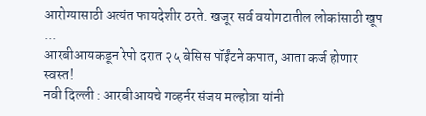आरोग्यासाठी अत्यंत फायदेशीर ठरते. खजूर सर्व वयोगटातील लोकांसाठी खूप ...
आरबीआयकडून रेपो दरात २५ बेसिस पॉईंटने कपात, आता कर्ज होणार स्वस्त!
नवी दिल्ली : आरबीआयचे गव्हर्नर संजय मल्होत्रा यांनी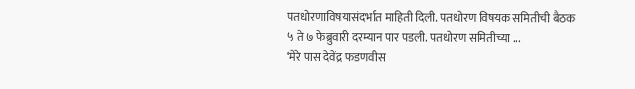पतधोरणाविषयासंदर्भात माहिती दिली. पतधोरण विषयक समितीची बैठक ५ ते ७ फेब्रुवारी दरम्यान पार पडली. पतधोरण समितीच्या ...
‘मेरे पास देवेंद्र फडणवीस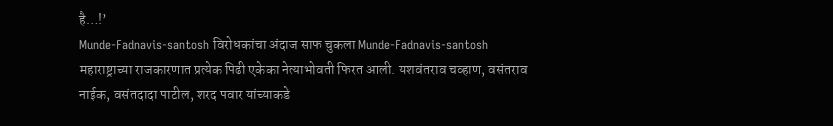है…!’
Munde-Fadnavis-santosh विरोधकांचा अंदाज साफ चुकला Munde-Fadnavis-santosh महाराष्ट्राच्या राजकारणात प्रत्येक पिढी एकेका नेत्याभोवती फिरत आली. यशवंतराव चव्हाण, वसंतराव नाईक, वसंतदादा पाटील, शरद पवार यांच्याकडे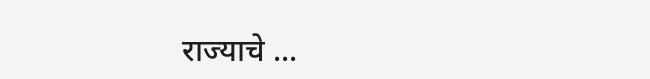राज्याचे ...